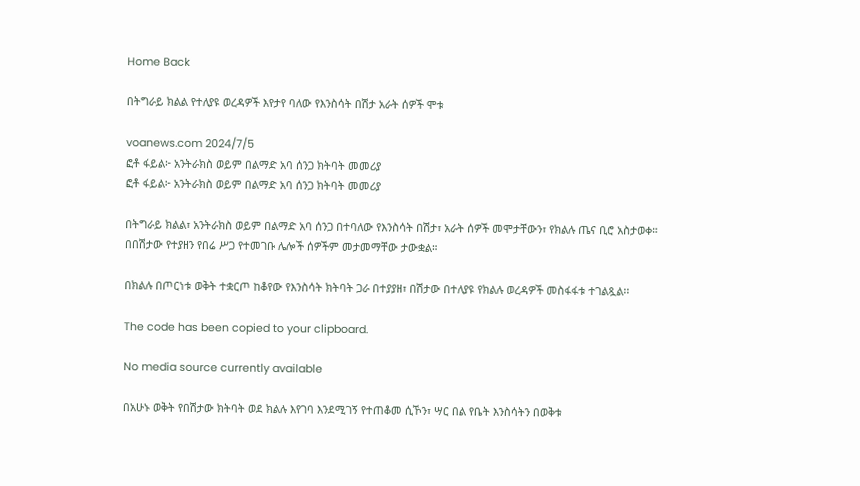Home Back

በትግራይ ክልል የተለያዩ ወረዳዎች እየታየ ባለው የእንስሳት በሽታ አራት ሰዎች ሞቱ

voanews.com 2024/7/5
ፎቶ ፋይል፦ አንትራክስ ወይም በልማድ አባ ሰንጋ ክትባት መመሪያ
ፎቶ ፋይል፦ አንትራክስ ወይም በልማድ አባ ሰንጋ ክትባት መመሪያ

በትግራይ ክልል፣ አንትራክስ ወይም በልማድ አባ ሰንጋ በተባለው የእንስሳት በሽታ፣ አራት ሰዎች መሞታቸውን፣ የክልሉ ጤና ቢሮ አስታወቀ። በበሽታው የተያዘን የበሬ ሥጋ የተመገቡ ሌሎች ሰዎችም መታመማቸው ታውቋል።

በክልሉ በጦርነቱ ወቅት ተቋርጦ ከቆየው የእንስሳት ክትባት ጋራ በተያያዘ፣ በሽታው በተለያዩ የክልሉ ወረዳዎች መስፋፋቱ ተገልጿል፡፡

The code has been copied to your clipboard.

No media source currently available

በአሁኑ ወቅት የበሽታው ክትባት ወደ ክልሉ እየገባ እንደሚገኝ የተጠቆመ ሲኾን፣ ሣር በል የቤት እንስሳትን በወቅቱ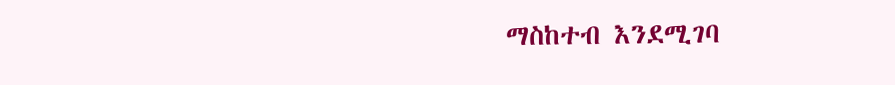ማስከተብ እንደሚገባ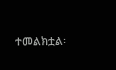ተመልክቷል፡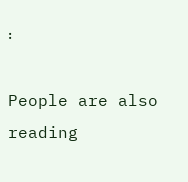፡

People are also reading